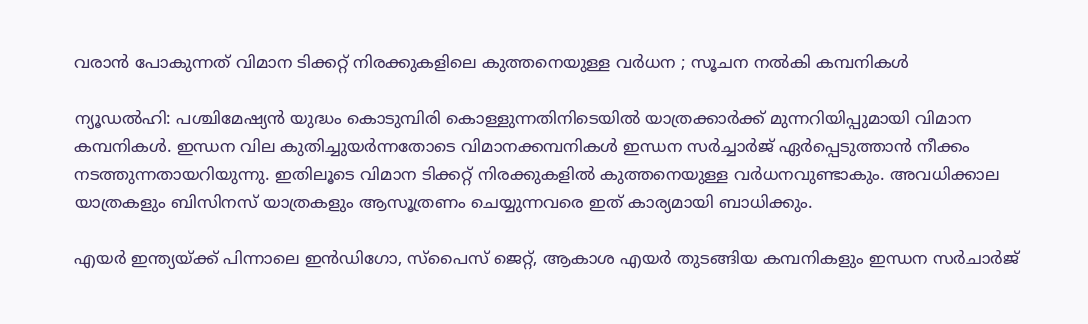വരാന്‍ പോകുന്നത് വിമാന ടിക്കറ്റ് നിരക്കുകളിലെ കുത്തനെയുള്ള വര്‍ധന ; സൂചന നല്‍കി കമ്പനികള്‍

ന്യൂഡല്‍ഹി: പശ്ചിമേഷ്യന്‍ യുദ്ധം കൊടുമ്പിരി കൊള്ളുന്നതിനിടെയില്‍ യാത്രക്കാര്‍ക്ക് മുന്നറിയിപ്പുമായി വിമാന കമ്പനികള്‍. ഇന്ധന വില കുതിച്ചുയര്‍ന്നതോടെ വിമാനക്കമ്പനികള്‍ ഇന്ധന സര്‍ച്ചാര്‍ജ് ഏര്‍പ്പെടുത്താന്‍ നീക്കം നടത്തുന്നതായറിയുന്നു. ഇതിലൂടെ വിമാന ടിക്കറ്റ് നിരക്കുകളില്‍ കുത്തനെയുള്ള വര്‍ധനവുണ്ടാകും. അവധിക്കാല യാത്രകളും ബിസിനസ് യാത്രകളും ആസൂത്രണം ചെയ്യുന്നവരെ ഇത് കാര്യമായി ബാധിക്കും.

എയര്‍ ഇന്ത്യയ്ക്ക് പിന്നാലെ ഇന്‍ഡിഗോ, സ്‌പൈസ് ജെറ്റ്, ആകാശ എയര്‍ തുടങ്ങിയ കമ്പനികളും ഇന്ധന സര്‍ചാര്‍ജ്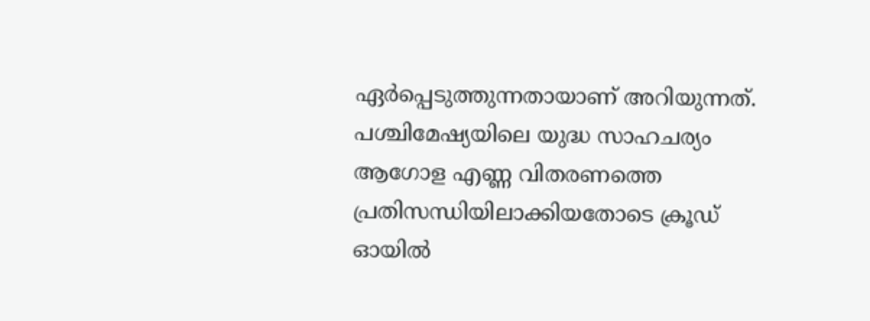ഏര്‍പ്പെടുത്തുന്നതായാണ് അറിയുന്നത്. പശ്ചിമേഷ്യയിലെ യുദ്ധ സാഹചര്യം ആഗോള എണ്ണ വിതരണത്തെ പ്രതിസന്ധിയിലാക്കിയതോടെ ക്രൂഡ് ഓയില്‍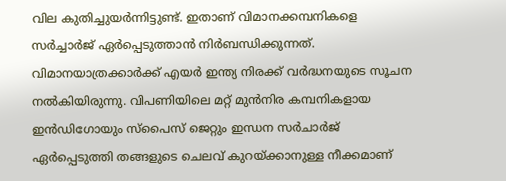വില കുതിച്ചുയര്‍ന്നിട്ടുണ്ട്. ഇതാണ് വിമാനക്കമ്പനികളെ സര്‍ച്ചാര്‍ജ് ഏര്‍പ്പെടുത്താന്‍ നിര്‍ബന്ധിക്കുന്നത്. വിമാനയാത്രക്കാര്‍ക്ക് എയര്‍ ഇന്ത്യ നിരക്ക് വര്‍ദ്ധനയുടെ സൂചന നല്‍കിയിരുന്നു. വിപണിയിലെ മറ്റ് മുന്‍നിര കമ്പനികളായ ഇന്‍ഡിഗോയും സ്‌പൈസ് ജെറ്റും ഇന്ധന സര്‍ചാര്‍ജ് ഏര്‍പ്പെടുത്തി തങ്ങളുടെ ചെലവ് കുറയ്ക്കാനുള്ള നീക്കമാണ്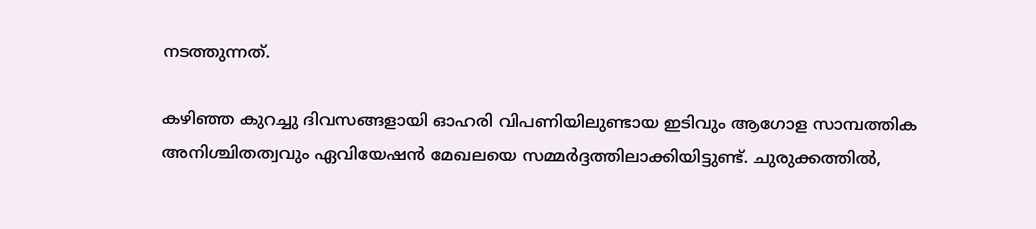നടത്തുന്നത്.

കഴിഞ്ഞ കുറച്ചു ദിവസങ്ങളായി ഓഹരി വിപണിയിലുണ്ടായ ഇടിവും ആഗോള സാമ്പത്തിക അനിശ്ചിതത്വവും ഏവിയേഷന്‍ മേഖലയെ സമ്മര്‍ദ്ദത്തിലാക്കിയിട്ടുണ്ട്. ചുരുക്കത്തില്‍,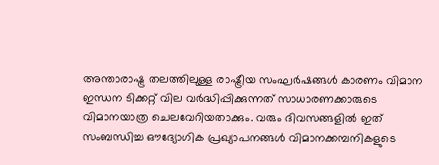അന്താരാഷ്ട്ര തലത്തിലുള്ള രാഷ്ട്രീയ സംഘര്‍ഷങ്ങള്‍ കാരണം വിമാന ഇന്ധന ടിക്കറ്റ് വില വര്‍ദ്ധിപ്പിക്കുന്നത് സാധാരണക്കാരുടെ വിമാനയാത്ര ചെലവേറിയതാക്കും. വരും ദിവസങ്ങളില്‍ ഇത് സംബന്ധിച്ച ഔദ്യോഗിക പ്രഖ്യാപനങ്ങള്‍ വിമാനക്കമ്പനികളുടെ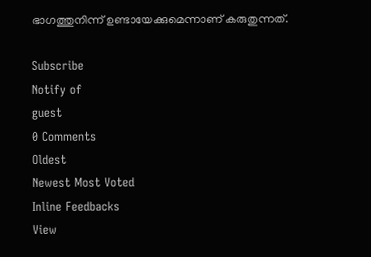ഭാഗത്തുനിന്ന് ഉണ്ടായേക്കുമെന്നാണ് കരുതുന്നത്.

Subscribe
Notify of
guest
0 Comments
Oldest
Newest Most Voted
Inline Feedbacks
View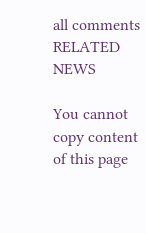all comments
RELATED NEWS

You cannot copy content of this page